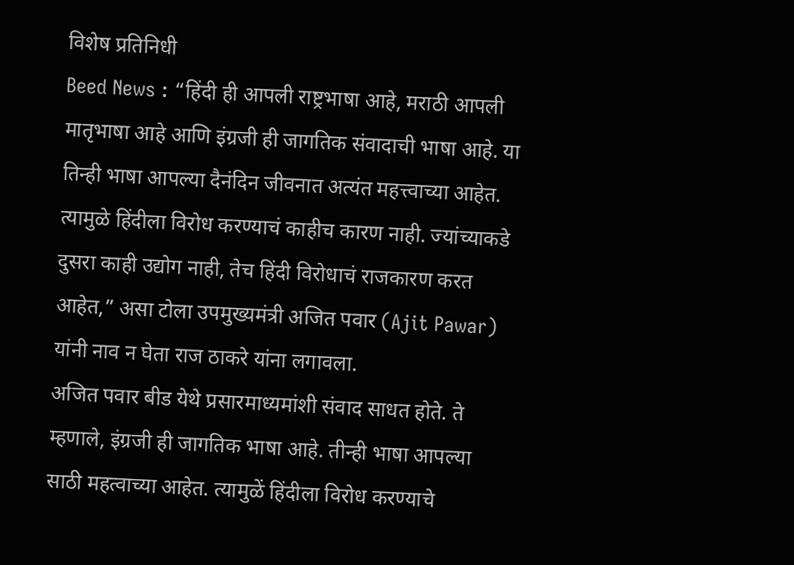विशेष प्रतिनिधी
Beed News : “हिंदी ही आपली राष्ट्रभाषा आहे, मराठी आपली मातृभाषा आहे आणि इंग्रजी ही जागतिक संवादाची भाषा आहे. या तिन्ही भाषा आपल्या दैनंदिन जीवनात अत्यंत महत्त्वाच्या आहेत. त्यामुळे हिंदीला विरोध करण्याचं काहीच कारण नाही. ज्यांच्याकडे दुसरा काही उद्योग नाही, तेच हिंदी विरोधाचं राजकारण करत आहेत,” असा टोला उपमुख्यमंत्री अजित पवार (Ajit Pawar) यांनी नाव न घेता राज ठाकरे यांना लगावला.
अजित पवार बीड येथे प्रसारमाध्यमांशी संवाद साधत होते. ते म्हणाले, इंग्रजी ही जागतिक भाषा आहे. तीन्ही भाषा आपल्या साठी महत्वाच्या आहेत. त्यामुळें हिंदीला विरोध करण्याचे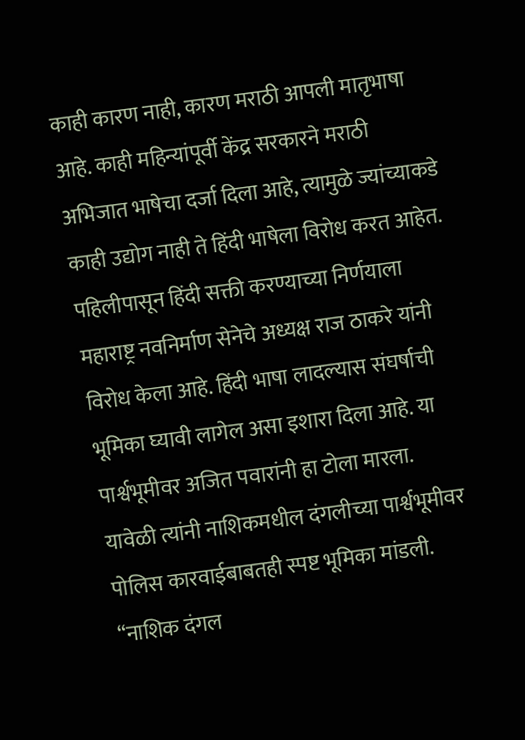काही कारण नाही, कारण मराठी आपली मातृभाषा आहे. काही महिन्यांपूर्वी केंद्र सरकारने मराठी अभिजात भाषेचा दर्जा दिला आहे, त्यामुळे ज्यांच्याकडे काही उद्योग नाही ते हिंदी भाषेला विरोध करत आहेत.
पहिलीपासून हिंदी सक्ती करण्याच्या निर्णयाला महाराष्ट्र नवनिर्माण सेनेचे अध्यक्ष राज ठाकरे यांनी विरोध केला आहे. हिंदी भाषा लादल्यास संघर्षाची भूमिका घ्यावी लागेल असा इशारा दिला आहे. या पार्श्वभूमीवर अजित पवारांनी हा टोला मारला.
यावेळी त्यांनी नाशिकमधील दंगलीच्या पार्श्वभूमीवर पोलिस कारवाईबाबतही स्पष्ट भूमिका मांडली. “नाशिक दंगल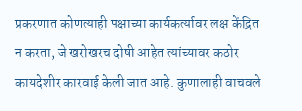प्रकरणात कोणत्याही पक्षाच्या कार्यकर्त्यावर लक्ष केंद्रित न करता, जे खरोखरच दोषी आहेत त्यांच्यावर कठोर कायदेशीर कारवाई केली जात आहे. कुणालाही वाचवले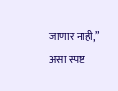जाणार नाही,” असा स्पष्ट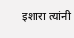इशारा त्यांनी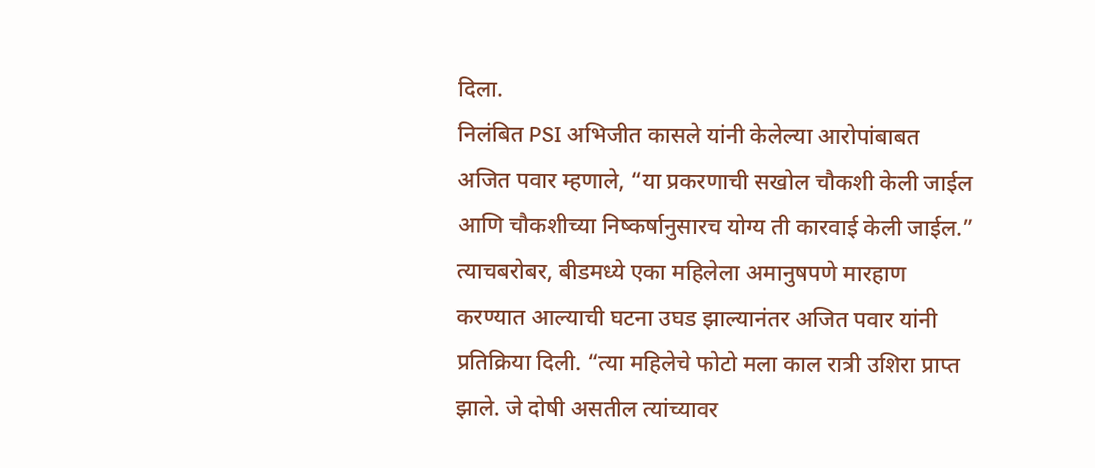दिला.
निलंबित PSI अभिजीत कासले यांनी केलेल्या आरोपांबाबत अजित पवार म्हणाले, “या प्रकरणाची सखोल चौकशी केली जाईल आणि चौकशीच्या निष्कर्षानुसारच योग्य ती कारवाई केली जाईल.”
त्याचबरोबर, बीडमध्ये एका महिलेला अमानुषपणे मारहाण करण्यात आल्याची घटना उघड झाल्यानंतर अजित पवार यांनी प्रतिक्रिया दिली. “त्या महिलेचे फोटो मला काल रात्री उशिरा प्राप्त झाले. जे दोषी असतील त्यांच्यावर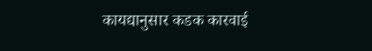कायद्यानुसार कडक कारवाई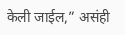केली जाईल,” असंही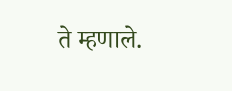ते म्हणाले.